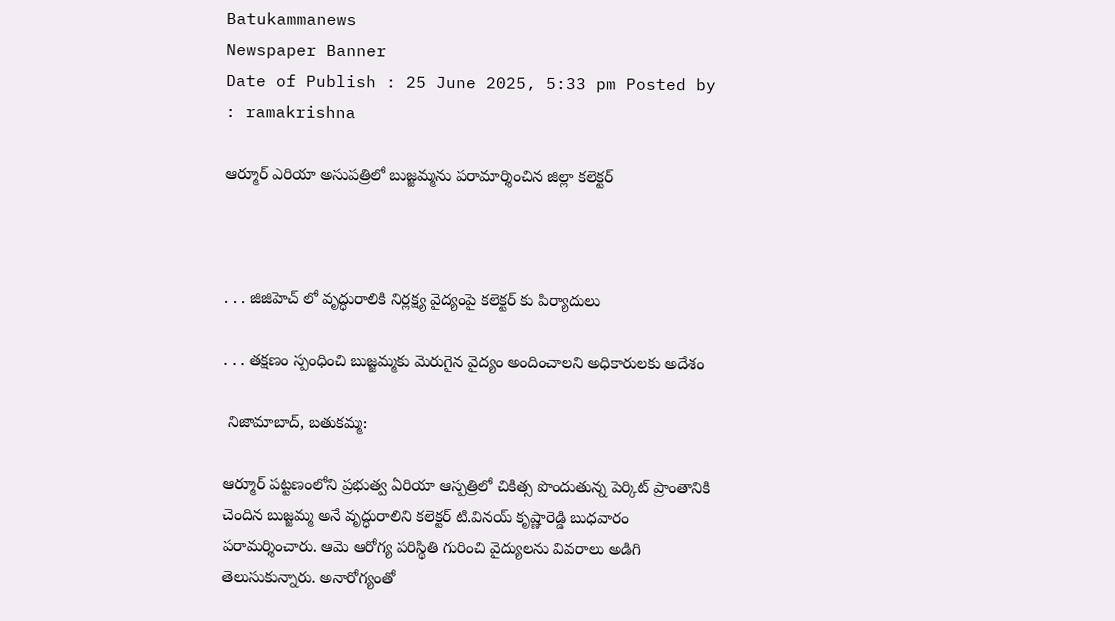Batukammanews
Newspaper Banner
Date of Publish : 25 June 2025, 5:33 pm Posted by : ramakrishna

ఆర్మూర్ ఎరియా అసుపత్రిలో బుజ్జమ్మను పరామార్శించిన జిల్లా కలెక్టర్



. . . జిజిహెచ్ లో వృద్ధురాలికి నిర్లక్ష్య వైద్యంపై కలెక్టర్ కు పిర్యాదులు

. . . తక్షణం స్పంధించి బుజ్జమ్మకు మెరుగైన వైద్యం అందించాలని అధికారులకు అదేశం

 నిజామాబాద్, బతుకమ్మ:

ఆర్మూర్ పట్టణంలోని ప్రభుత్వ ఏరియా ఆస్పత్రిలో చికిత్స పొందుతున్న పెర్కిట్ ప్రాంతానికి చెందిన బుజ్జమ్మ అనే వృద్ధురాలిని కలెక్టర్ టి.వినయ్ కృష్ణారెడ్డి బుధవారం పరామర్శించారు. ఆమె ఆరోగ్య పరిస్థితి గురించి వైద్యులను వివరాలు అడిగి తెలుసుకున్నారు. అనారోగ్యంతో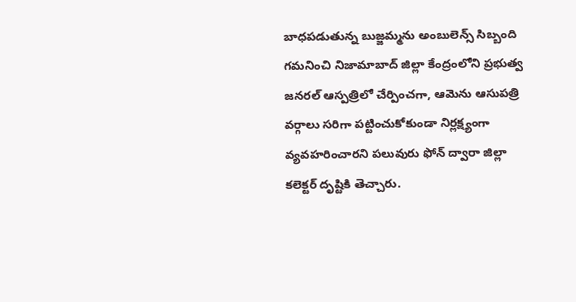బాధపడుతున్న బుజ్జమ్మను అంబులెన్స్ సిబ్బంది గమనించి నిజామాబాద్ జిల్లా కేంద్రంలోని ప్రభుత్వ జనరల్ ఆస్పత్రిలో చేర్పించగా, ఆమెను ఆసుపత్రి వర్గాలు సరిగా పట్టించుకోకుండా నిర్లక్ష్యంగా వ్యవహరించారని పలువురు ఫోన్ ద్వారా జిల్లా కలెక్టర్ దృష్టికి తెచ్చారు.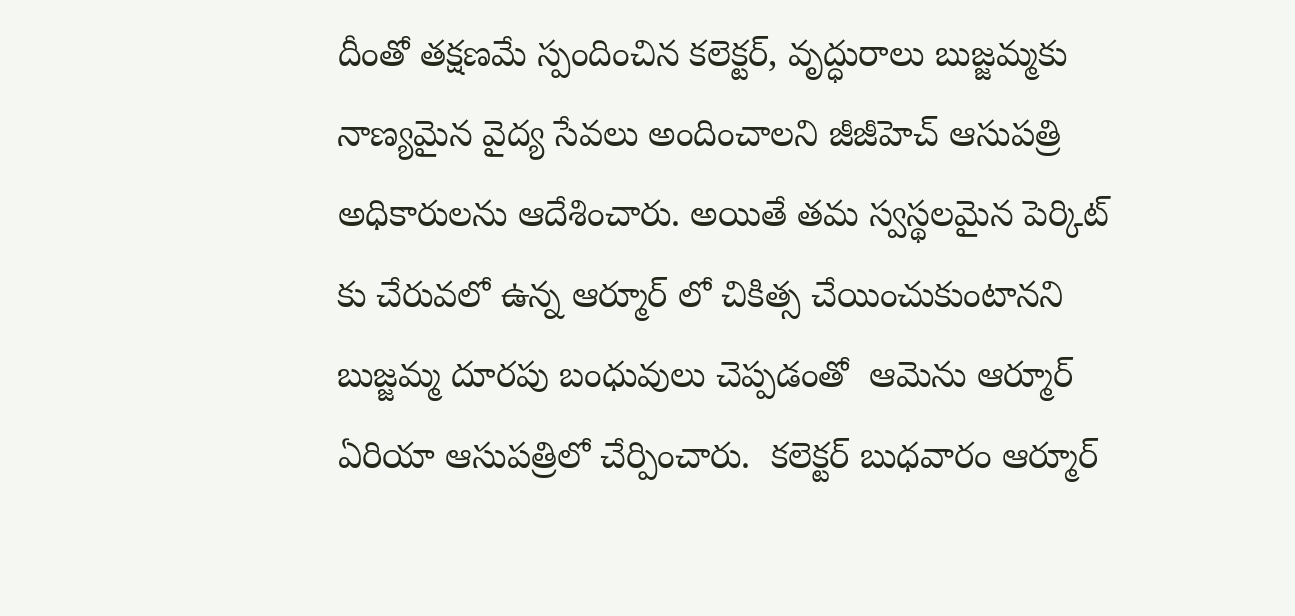దీంతో తక్షణమే స్పందించిన కలెక్టర్, వృద్ధురాలు బుజ్జమ్మకు నాణ్యమైన వైద్య సేవలు అందించాలని జీజీహెచ్ ఆసుపత్రి అధికారులను ఆదేశించారు. అయితే తమ స్వస్థలమైన పెర్కిట్ కు చేరువలో ఉన్న ఆర్మూర్ లో చికిత్స చేయించుకుంటానని బుజ్జమ్మ దూరపు బంధువులు చెప్పడంతో  ఆమెను ఆర్మూర్ ఏరియా ఆసుపత్రిలో చేర్పించారు.  కలెక్టర్ బుధవారం ఆర్మూర్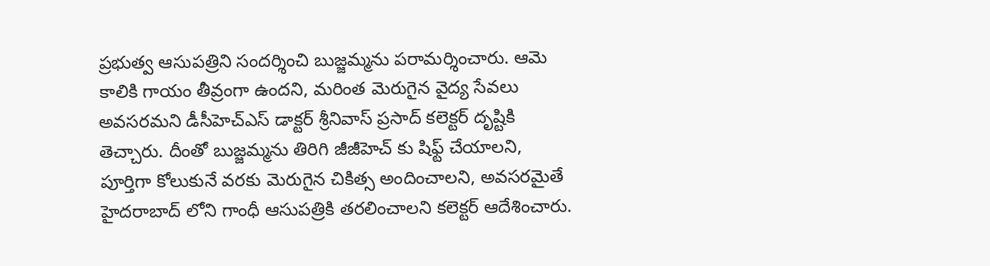ప్రభుత్వ ఆసుపత్రిని సందర్శించి బుజ్జమ్మను పరామర్శించారు. ఆమె కాలికి గాయం తీవ్రంగా ఉందని, మరింత మెరుగైన వైద్య సేవలు అవసరమని డీసీహెచ్ఎస్ డాక్టర్ శ్రీనివాస్ ప్రసాద్ కలెక్టర్ దృష్టికి తెచ్చారు. దీంతో బుజ్జమ్మను తిరిగి జీజీహెచ్ కు షిఫ్ట్ చేయాలని, పూర్తిగా కోలుకునే వరకు మెరుగైన చికిత్స అందించాలని, అవసరమైతే హైదరాబాద్ లోని గాంధీ ఆసుపత్రికి తరలించాలని కలెక్టర్ ఆదేశించారు.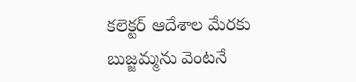కలెక్టర్ ఆదేశాల మేరకు బుజ్జమ్మను వెంటనే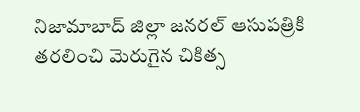నిజామాబాద్ జిల్లా జనరల్ ఆసుపత్రికి తరలించి మెరుగైన చికిత్స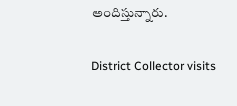అందిస్తున్నారు.

District Collector visits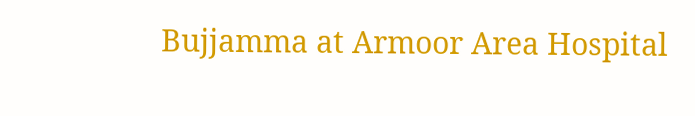Bujjamma at Armoor Area Hospital